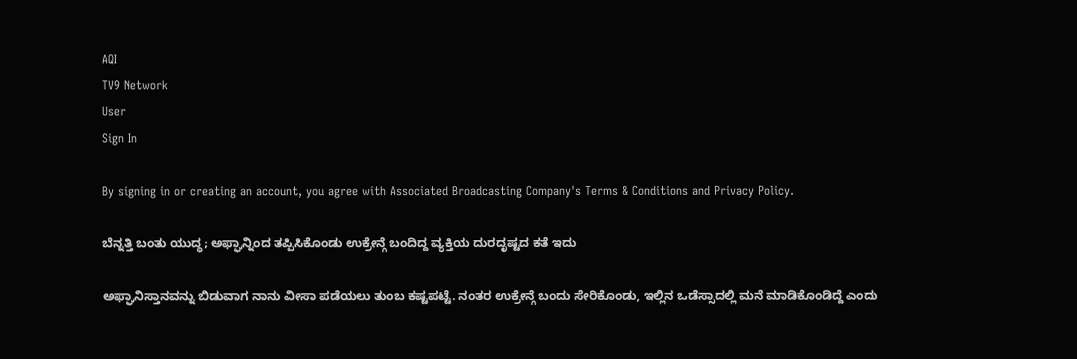AQI
TV9 Network
User
Sign In

By signing in or creating an account, you agree with Associated Broadcasting Company's Terms & Conditions and Privacy Policy.

ಬೆನ್ನತ್ತಿ ಬಂತು ಯುದ್ಧ; ಅಫ್ಘಾನ್ನಿಂದ ತಪ್ಪಿಸಿಕೊಂಡು ಉಕ್ರೇನ್ಗೆ ಬಂದಿದ್ದ ವ್ಯಕ್ತಿಯ ದುರದೃಷ್ಟದ ಕತೆ ಇದು

ಅಫ್ಘಾನಿಸ್ತಾನವನ್ನು ಬಿಡುವಾಗ ನಾನು ವೀಸಾ ಪಡೆಯಲು ತುಂಬ ಕಷ್ಟಪಟ್ಟೆ. ನಂತರ ಉಕ್ರೇನ್ಗೆ ಬಂದು ಸೇರಿಕೊಂಡು, ಇಲ್ಲಿನ ಒಡೆಸ್ಸಾದಲ್ಲಿ ಮನೆ ಮಾಡಿಕೊಂಡಿದ್ದೆ ಎಂದು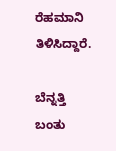ರೆಹಮಾನಿ ತಿಳಿಸಿದ್ದಾರೆ.

ಬೆನ್ನತ್ತಿ ಬಂತು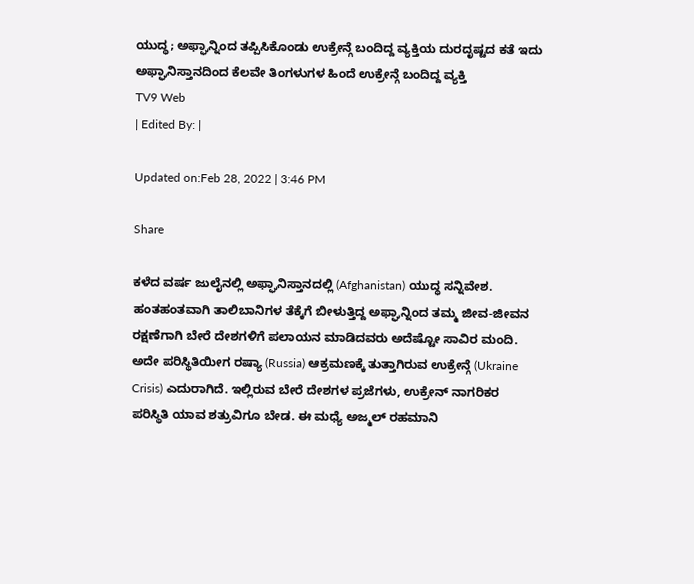ಯುದ್ಧ; ಅಫ್ಘಾನ್ನಿಂದ ತಪ್ಪಿಸಿಕೊಂಡು ಉಕ್ರೇನ್ಗೆ ಬಂದಿದ್ದ ವ್ಯಕ್ತಿಯ ದುರದೃಷ್ಟದ ಕತೆ ಇದು
ಅಫ್ಘಾನಿಸ್ತಾನದಿಂದ ಕೆಲವೇ ತಿಂಗಳುಗಳ ಹಿಂದೆ ಉಕ್ರೇನ್ಗೆ ಬಂದಿದ್ದ ವ್ಯಕ್ತಿ
TV9 Web
| Edited By: |

Updated on:Feb 28, 2022 | 3:46 PM

Share

ಕಳೆದ ವರ್ಷ ಜುಲೈನಲ್ಲಿ ಅಫ್ಘಾನಿಸ್ತಾನದಲ್ಲಿ (Afghanistan) ಯುದ್ಧ ಸನ್ನಿವೇಶ. ಹಂತಹಂತವಾಗಿ ತಾಲಿಬಾನಿಗಳ ತೆಕ್ಕೆಗೆ ಬೀಳುತ್ತಿದ್ದ ಅಫ್ಘಾನ್ನಿಂದ ತಮ್ಮ ಜೀವ-ಜೀವನ ರಕ್ಷಣೆಗಾಗಿ ಬೇರೆ ದೇಶಗಳಿಗೆ ಪಲಾಯನ ಮಾಡಿದವರು ಅದೆಷ್ಟೋ ಸಾವಿರ ಮಂದಿ. ಅದೇ ಪರಿಸ್ಥಿತಿಯೀಗ ರಷ್ಯಾ (Russia) ಆಕ್ರಮಣಕ್ಕೆ ತುತ್ತಾಗಿರುವ ಉಕ್ರೇನ್ಗೆ (Ukraine Crisis) ಎದುರಾಗಿದೆ. ಇಲ್ಲಿರುವ ಬೇರೆ ದೇಶಗಳ ಪ್ರಜೆಗಳು, ಉಕ್ರೇನ್ ನಾಗರಿಕರ ಪರಿಸ್ಥಿತಿ ಯಾವ ಶತ್ರುವಿಗೂ ಬೇಡ. ಈ ಮಧ್ಯೆ ಅಜ್ಮಲ್ ರಹಮಾನಿ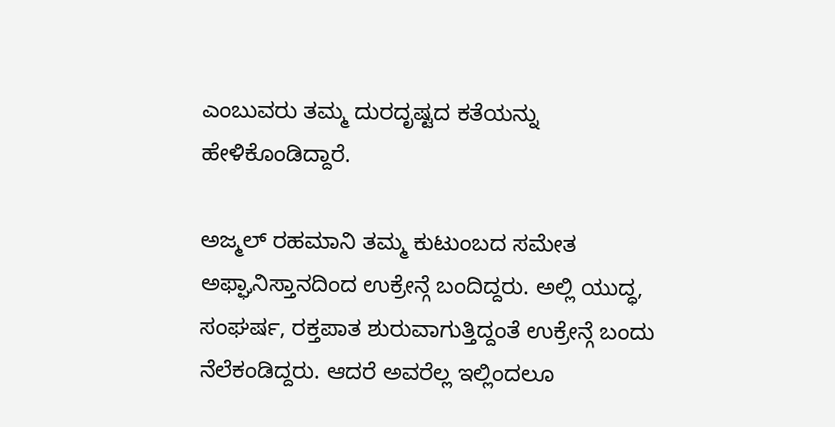ಎಂಬುವರು ತಮ್ಮ ದುರದೃಷ್ಟದ ಕತೆಯನ್ನು ಹೇಳಿಕೊಂಡಿದ್ದಾರೆ.

ಅಜ್ಮಲ್ ರಹಮಾನಿ ತಮ್ಮ ಕುಟುಂಬದ ಸಮೇತ ಅಫ್ಘಾನಿಸ್ತಾನದಿಂದ ಉಕ್ರೇನ್ಗೆ ಬಂದಿದ್ದರು. ಅಲ್ಲಿ ಯುದ್ಧ, ಸಂಘರ್ಷ, ರಕ್ತಪಾತ ಶುರುವಾಗುತ್ತಿದ್ದಂತೆ ಉಕ್ರೇನ್ಗೆ ಬಂದು ನೆಲೆಕಂಡಿದ್ದರು. ಆದರೆ ಅವರೆಲ್ಲ ಇಲ್ಲಿಂದಲೂ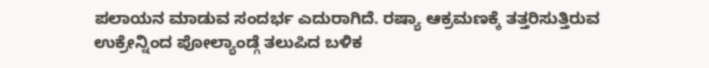ಪಲಾಯನ ಮಾಡುವ ಸಂದರ್ಭ ಎದುರಾಗಿದೆ. ರಷ್ಯಾ ಆಕ್ರಮಣಕ್ಕೆ ತತ್ತರಿಸುತ್ತಿರುವ ಉಕ್ರೇನ್ನಿಂದ ಪೋಲ್ಯಾಂಡ್ಗೆ ತಲುಪಿದ ಬಳಿಕ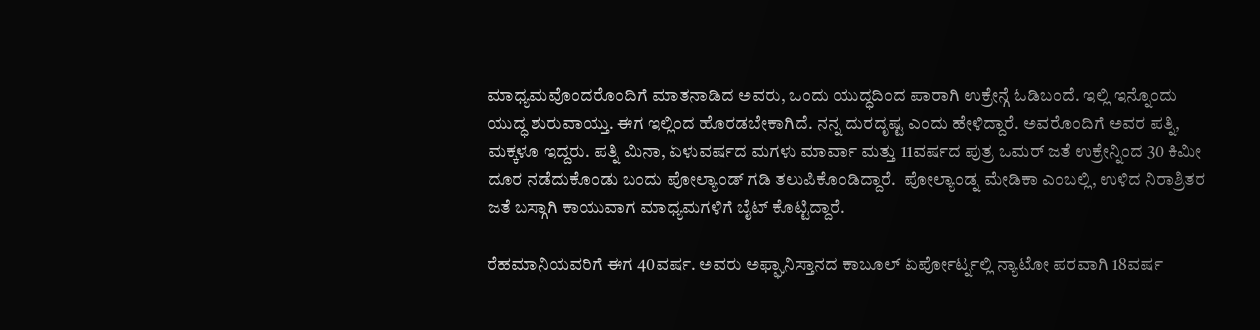ಮಾಧ್ಯಮವೊಂದರೊಂದಿಗೆ ಮಾತನಾಡಿದ ಅವರು, ಒಂದು ಯುದ್ಧದಿಂದ ಪಾರಾಗಿ ಉಕ್ರೇನ್ಗೆ ಓಡಿಬಂದೆ. ಇಲ್ಲಿ ಇನ್ನೊಂದು ಯುದ್ಧ ಶುರುವಾಯ್ತು. ಈಗ ಇಲ್ಲಿಂದ ಹೊರಡಬೇಕಾಗಿದೆ. ನನ್ನ ದುರದೃಷ್ಟ ಎಂದು ಹೇಳಿದ್ದಾರೆ. ಅವರೊಂದಿಗೆ ಅವರ ಪತ್ನಿ, ಮಕ್ಕಳೂ ಇದ್ದರು. ಪತ್ನಿ ಮಿನಾ, ಏಳುವರ್ಷದ ಮಗಳು ಮಾರ್ವಾ ಮತ್ತು 11ವರ್ಷದ ಪುತ್ರ ಒಮರ್ ಜತೆ ಉಕ್ರೇನ್ನಿಂದ 30 ಕಿಮೀ ದೂರ ನಡೆದುಕೊಂಡು ಬಂದು ಪೋಲ್ಯಾಂಡ್ ಗಡಿ ತಲುಪಿಕೊಂಡಿದ್ದಾರೆ.  ಪೋಲ್ಯಾಂಡ್ನ ಮೇಡಿಕಾ ಎಂಬಲ್ಲಿ, ಉಳಿದ ನಿರಾಶ್ರಿತರ ಜತೆ ಬಸ್ಗಾಗಿ ಕಾಯುವಾಗ ಮಾಧ್ಯಮಗಳಿಗೆ ಬೈಟ್ ಕೊಟ್ಟಿದ್ದಾರೆ.

ರೆಹಮಾನಿಯವರಿಗೆ ಈಗ 40ವರ್ಷ. ಅವರು ಅಫ್ಘಾನಿಸ್ತಾನದ ಕಾಬೂಲ್ ಏರ್ಪೋರ್ಟ್ನಲ್ಲಿ ನ್ಯಾಟೋ ಪರವಾಗಿ 18ವರ್ಷ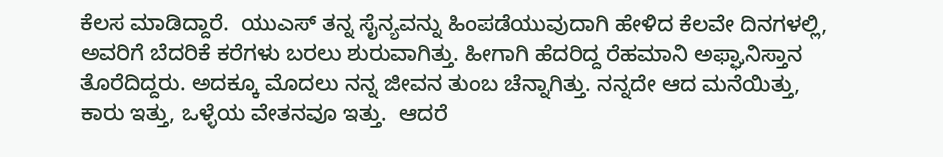ಕೆಲಸ ಮಾಡಿದ್ದಾರೆ.  ಯುಎಸ್ ತನ್ನ ಸೈನ್ಯವನ್ನು ಹಿಂಪಡೆಯುವುದಾಗಿ ಹೇಳಿದ ಕೆಲವೇ ದಿನಗಳಲ್ಲಿ, ಅವರಿಗೆ ಬೆದರಿಕೆ ಕರೆಗಳು ಬರಲು ಶುರುವಾಗಿತ್ತು. ಹೀಗಾಗಿ ಹೆದರಿದ್ದ ರೆಹಮಾನಿ ಅಫ್ಘಾನಿಸ್ತಾನ ತೊರೆದಿದ್ದರು. ಅದಕ್ಕೂ ಮೊದಲು ನನ್ನ ಜೀವನ ತುಂಬ ಚೆನ್ನಾಗಿತ್ತು. ನನ್ನದೇ ಆದ ಮನೆಯಿತ್ತು, ಕಾರು ಇತ್ತು, ಒಳ್ಳೆಯ ವೇತನವೂ ಇತ್ತು.  ಆದರೆ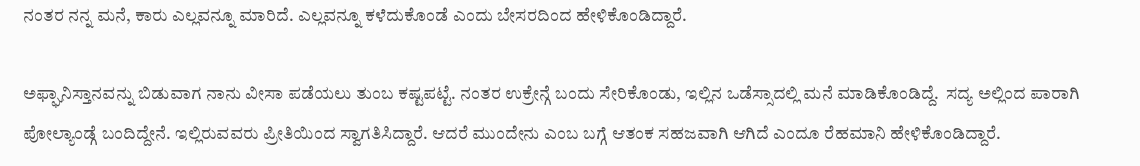ನಂತರ ನನ್ನ ಮನೆ, ಕಾರು ಎಲ್ಲವನ್ನೂ ಮಾರಿದೆ. ಎಲ್ಲವನ್ನೂ ಕಳೆದುಕೊಂಡೆ ಎಂದು ಬೇಸರದಿಂದ ಹೇಳಿಕೊಂಡಿದ್ದಾರೆ.

ಅಫ್ಘಾನಿಸ್ತಾನವನ್ನು ಬಿಡುವಾಗ ನಾನು ವೀಸಾ ಪಡೆಯಲು ತುಂಬ ಕಷ್ಟಪಟ್ಟೆ. ನಂತರ ಉಕ್ರೇನ್ಗೆ ಬಂದು ಸೇರಿಕೊಂಡು, ಇಲ್ಲಿನ ಒಡೆಸ್ಸಾದಲ್ಲಿ ಮನೆ ಮಾಡಿಕೊಂಡಿದ್ದೆ.  ಸದ್ಯ ಅಲ್ಲಿಂದ ಪಾರಾಗಿ ಪೋಲ್ಯಾಂಡ್ಗೆ ಬಂದಿದ್ದೇನೆ. ಇಲ್ಲಿರುವವರು ಪ್ರೀತಿಯಿಂದ ಸ್ವಾಗತಿಸಿದ್ದಾರೆ. ಆದರೆ ಮುಂದೇನು ಎಂಬ ಬಗ್ಗೆ ಆತಂಕ ಸಹಜವಾಗಿ ಆಗಿದೆ ಎಂದೂ ರೆಹಮಾನಿ ಹೇಳಿಕೊಂಡಿದ್ದಾರೆ.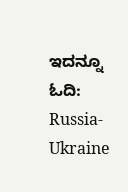ಇದನ್ನೂ ಓದಿ: Russia- Ukraine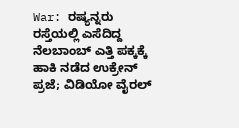War: ರಷ್ಯನ್ನರು ರಸ್ತೆಯಲ್ಲಿ ಎಸೆದಿದ್ದ ನೆಲಬಾಂಬ್ ಎತ್ತಿ ಪಕ್ಕಕ್ಕೆ ಹಾಕಿ ನಡೆದ ಉಕ್ರೇನ್ ಪ್ರಜೆ; ವಿಡಿಯೋ ವೈರಲ್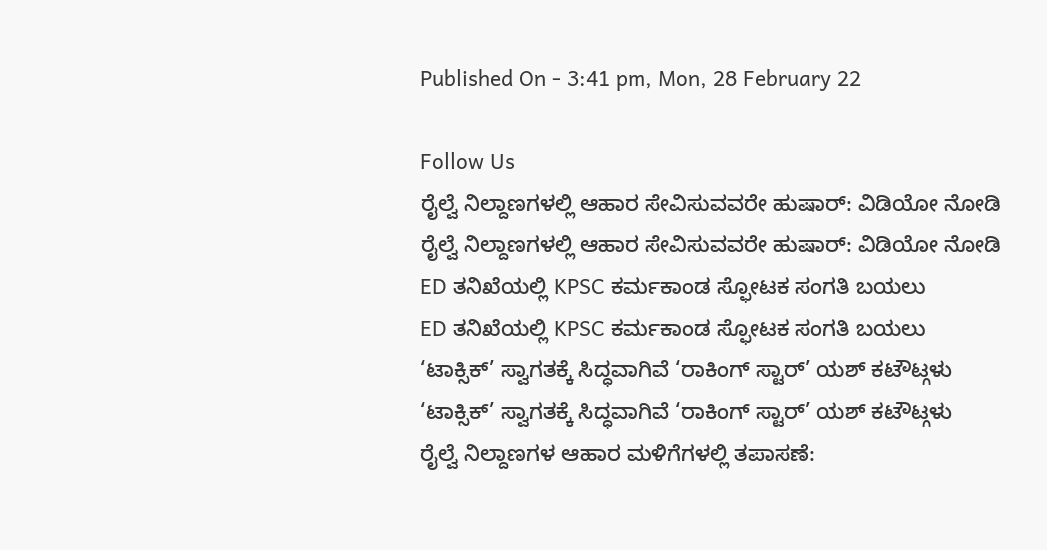Published On - 3:41 pm, Mon, 28 February 22

Follow Us
ರೈಲ್ವೆ ನಿಲ್ದಾಣಗಳಲ್ಲಿ ಆಹಾರ ಸೇವಿಸುವವರೇ ಹುಷಾರ್: ವಿಡಿಯೋ ನೋಡಿ
ರೈಲ್ವೆ ನಿಲ್ದಾಣಗಳಲ್ಲಿ ಆಹಾರ ಸೇವಿಸುವವರೇ ಹುಷಾರ್: ವಿಡಿಯೋ ನೋಡಿ
ED ತನಿಖೆಯಲ್ಲಿ KPSC ಕರ್ಮಕಾಂಡ ಸ್ಫೋಟಕ ಸಂಗತಿ ಬಯಲು
ED ತನಿಖೆಯಲ್ಲಿ KPSC ಕರ್ಮಕಾಂಡ ಸ್ಫೋಟಕ ಸಂಗತಿ ಬಯಲು
‘ಟಾಕ್ಸಿಕ್’ ಸ್ವಾಗತಕ್ಕೆ ಸಿದ್ಧವಾಗಿವೆ ‘ರಾಕಿಂಗ್ ಸ್ಟಾರ್’ ಯಶ್ ಕಟೌಟ್ಗಳು
‘ಟಾಕ್ಸಿಕ್’ ಸ್ವಾಗತಕ್ಕೆ ಸಿದ್ಧವಾಗಿವೆ ‘ರಾಕಿಂಗ್ ಸ್ಟಾರ್’ ಯಶ್ ಕಟೌಟ್ಗಳು
ರೈಲ್ವೆ ನಿಲ್ದಾಣಗಳ ಆಹಾರ ಮಳಿಗೆಗಳಲ್ಲಿ ತಪಾಸಣೆ: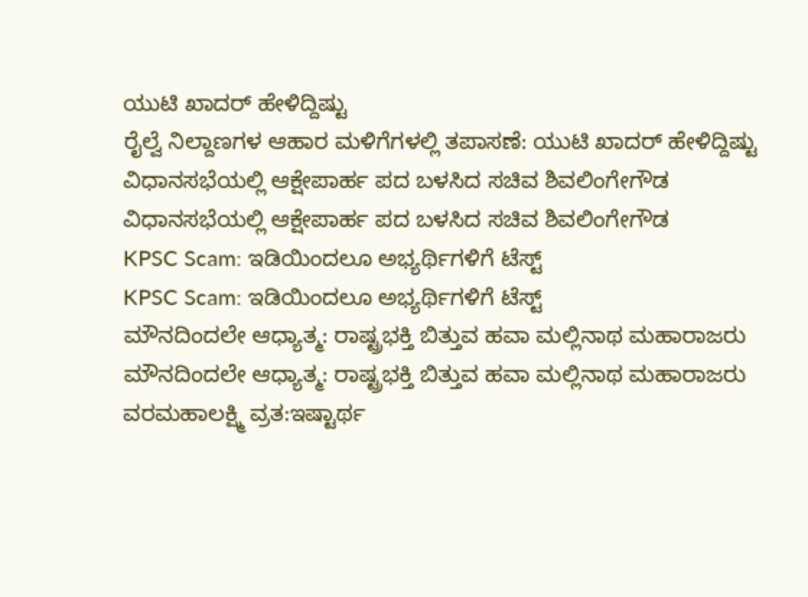ಯುಟಿ ಖಾದರ್ ಹೇಳಿದ್ದಿಷ್ಟು
ರೈಲ್ವೆ ನಿಲ್ದಾಣಗಳ ಆಹಾರ ಮಳಿಗೆಗಳಲ್ಲಿ ತಪಾಸಣೆ: ಯುಟಿ ಖಾದರ್ ಹೇಳಿದ್ದಿಷ್ಟು
ವಿಧಾನಸಭೆಯಲ್ಲಿ ಆಕ್ಷೇಪಾರ್ಹ ಪದ ಬಳಸಿದ ಸಚಿವ ಶಿವಲಿಂಗೇಗೌಡ
ವಿಧಾನಸಭೆಯಲ್ಲಿ ಆಕ್ಷೇಪಾರ್ಹ ಪದ ಬಳಸಿದ ಸಚಿವ ಶಿವಲಿಂಗೇಗೌಡ
KPSC Scam: ಇಡಿಯಿಂದಲೂ ಅಭ್ಯರ್ಥಿಗಳಿಗೆ ಟೆಸ್ಟ್
KPSC Scam: ಇಡಿಯಿಂದಲೂ ಅಭ್ಯರ್ಥಿಗಳಿಗೆ ಟೆಸ್ಟ್
ಮೌನದಿಂದಲೇ ಆಧ್ಯಾತ್ಮ: ರಾಷ್ಟ್ರಭಕ್ತಿ ಬಿತ್ತುವ ಹವಾ ಮಲ್ಲಿನಾಥ ಮಹಾರಾಜರು
ಮೌನದಿಂದಲೇ ಆಧ್ಯಾತ್ಮ: ರಾಷ್ಟ್ರಭಕ್ತಿ ಬಿತ್ತುವ ಹವಾ ಮಲ್ಲಿನಾಥ ಮಹಾರಾಜರು
ವರಮಹಾಲಕ್ಷ್ಮಿ ವ್ರತ:ಇಷ್ಟಾರ್ಥ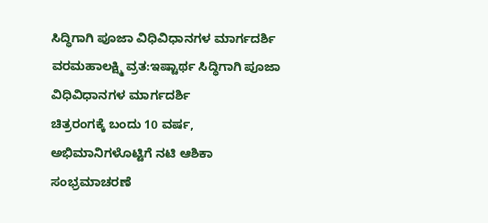ಸಿದ್ಧಿಗಾಗಿ ಪೂಜಾ ವಿಧಿವಿಧಾನಗಳ ಮಾರ್ಗದರ್ಶಿ
ವರಮಹಾಲಕ್ಷ್ಮಿ ವ್ರತ:ಇಷ್ಟಾರ್ಥ ಸಿದ್ಧಿಗಾಗಿ ಪೂಜಾ ವಿಧಿವಿಧಾನಗಳ ಮಾರ್ಗದರ್ಶಿ
ಚಿತ್ರರಂಗಕ್ಕೆ ಬಂದು 10 ವರ್ಷ, ಅಭಿಮಾನಿಗಳೊಟ್ಟಿಗೆ ನಟಿ ಆಶಿಕಾ ಸಂಭ್ರಮಾಚರಣೆ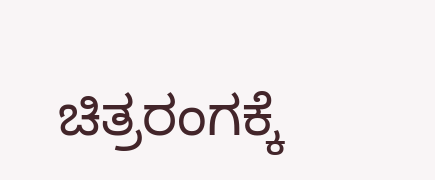ಚಿತ್ರರಂಗಕ್ಕೆ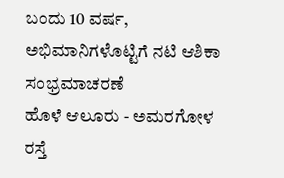ಬಂದು 10 ವರ್ಷ, ಅಭಿಮಾನಿಗಳೊಟ್ಟಿಗೆ ನಟಿ ಆಶಿಕಾ ಸಂಭ್ರಮಾಚರಣೆ
ಹೊಳೆ ಆಲೂರು - ಅಮರಗೋಳ ರಸ್ತೆ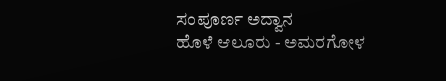ಸಂಪೂರ್ಣ ಅದ್ವಾನ
ಹೊಳೆ ಆಲೂರು - ಅಮರಗೋಳ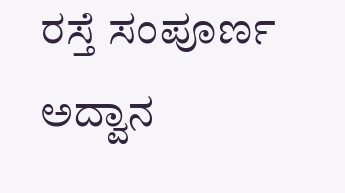ರಸ್ತೆ ಸಂಪೂರ್ಣ ಅದ್ವಾನ